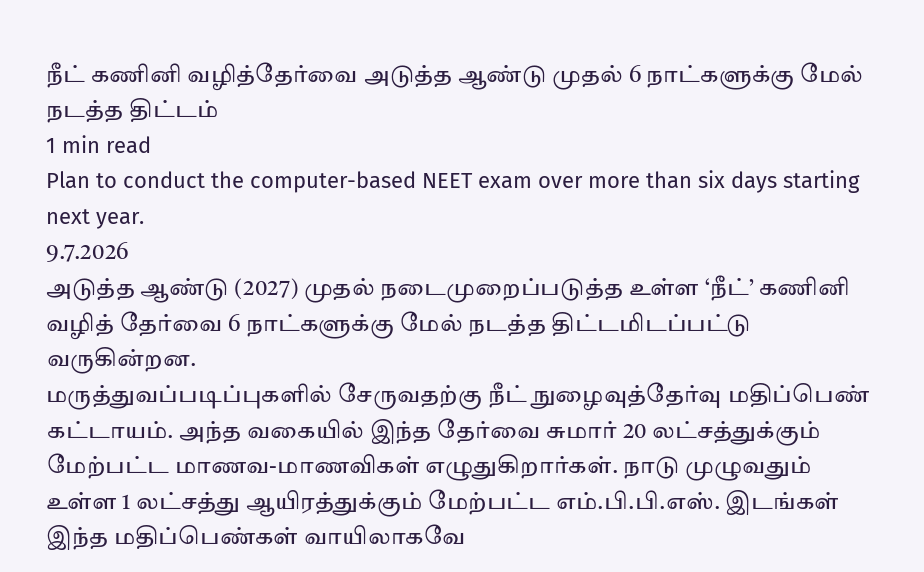நீட் கணினி வழித்தேர்வை அடுத்த ஆண்டு முதல் 6 நாட்களுக்கு மேல் நடத்த திட்டம்
1 min read
Plan to conduct the computer-based NEET exam over more than six days starting next year.
9.7.2026
அடுத்த ஆண்டு (2027) முதல் நடைமுறைப்படுத்த உள்ள ‘நீட்’ கணினி வழித் தேர்வை 6 நாட்களுக்கு மேல் நடத்த திட்டமிடப்பட்டு வருகின்றன.
மருத்துவப்படிப்புகளில் சேருவதற்கு நீட் நுழைவுத்தேர்வு மதிப்பெண் கட்டாயம். அந்த வகையில் இந்த தேர்வை சுமார் 20 லட்சத்துக்கும் மேற்பட்ட மாணவ-மாணவிகள் எழுதுகிறார்கள். நாடு முழுவதும் உள்ள 1 லட்சத்து ஆயிரத்துக்கும் மேற்பட்ட எம்.பி.பி.எஸ். இடங்கள் இந்த மதிப்பெண்கள் வாயிலாகவே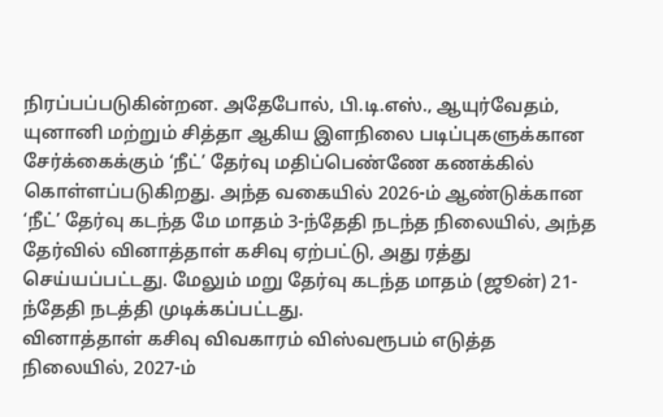நிரப்பப்படுகின்றன. அதேபோல், பி.டி.எஸ்., ஆயுர்வேதம், யுனானி மற்றும் சித்தா ஆகிய இளநிலை படிப்புகளுக்கான சேர்க்கைக்கும் ‘நீட்’ தேர்வு மதிப்பெண்ணே கணக்கில் கொள்ளப்படுகிறது. அந்த வகையில் 2026-ம் ஆண்டுக்கான ‘நீட்’ தேர்வு கடந்த மே மாதம் 3-ந்தேதி நடந்த நிலையில், அந்த தேர்வில் வினாத்தாள் கசிவு ஏற்பட்டு, அது ரத்து செய்யப்பட்டது. மேலும் மறு தேர்வு கடந்த மாதம் (ஜூன்) 21-ந்தேதி நடத்தி முடிக்கப்பட்டது.
வினாத்தாள் கசிவு விவகாரம் விஸ்வரூபம் எடுத்த நிலையில், 2027-ம்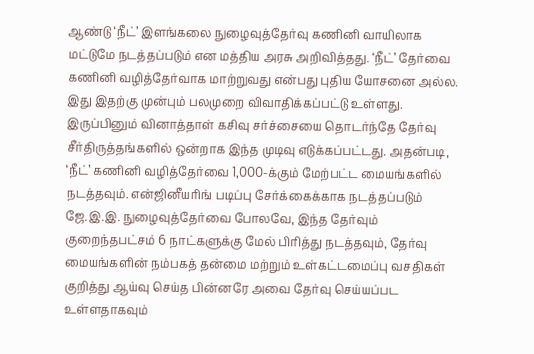ஆண்டு ‘நீட்’ இளங்கலை நுழைவுத்தேர்வு கணினி வாயிலாக மட்டுமே நடத்தப்படும் என மத்திய அரசு அறிவித்தது. ‘நீட்’ தேர்வை கணினி வழித்தேர்வாக மாற்றுவது என்பது புதிய யோசனை அல்ல. இது இதற்கு முன்பும் பலமுறை விவாதிக்கப்பட்டு உள்ளது. இருப்பினும் வினாத்தாள் கசிவு சர்ச்சையை தொடர்ந்தே தேர்வு சீர்திருத்தங்களில் ஒன்றாக இந்த முடிவு எடுக்கப்பட்டது. அதன்படி, ‘நீட்’ கணினி வழித்தேர்வை 1,000-க்கும் மேற்பட்ட மையங்களில் நடத்தவும். என்ஜினீயரிங் படிப்பு சேர்க்கைக்காக நடத்தப்படும் ஜே.இ.இ. நுழைவுத்தேர்வை போலவே, இந்த தேர்வும் குறைந்தபட்சம் 6 நாட்களுக்கு மேல் பிரித்து நடத்தவும், தேர்வு மையங்களின் நம்பகத் தன்மை மற்றும் உள்கட்டமைப்பு வசதிகள் குறித்து ஆய்வு செய்த பின்னரே அவை தேர்வு செய்யப்பட உள்ளதாகவும்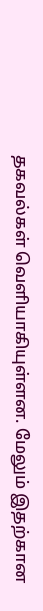தகவல்கள் வெளியாகியுள்ளன. மேலும் இதற்கான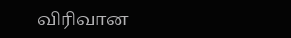விரிவான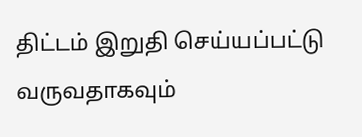திட்டம் இறுதி செய்யப்பட்டு வருவதாகவும்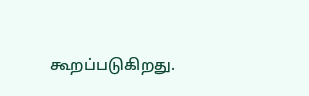கூறப்படுகிறது.